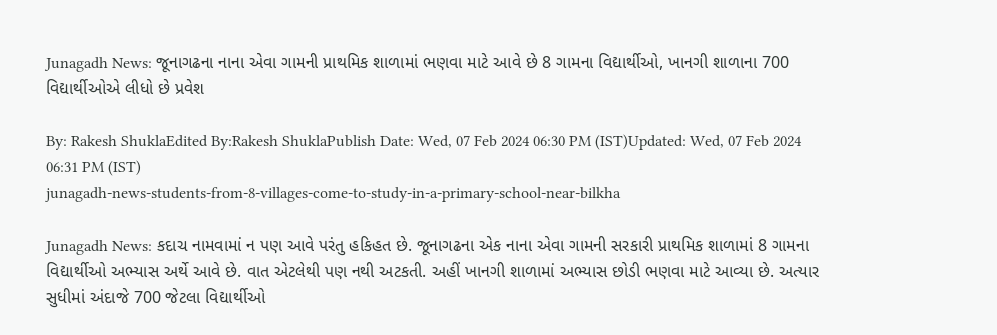Junagadh News: જૂનાગઢના નાના એવા ગામની પ્રાથમિક શાળામાં ભણવા માટે આવે છે 8 ગામના વિદ્યાર્થીઓ, ખાનગી શાળાના 700 વિદ્યાર્થીઓએ લીધો છે પ્રવેશ

By: Rakesh ShuklaEdited By:Rakesh ShuklaPublish Date: Wed, 07 Feb 2024 06:30 PM (IST)Updated: Wed, 07 Feb 2024 06:31 PM (IST)
junagadh-news-students-from-8-villages-come-to-study-in-a-primary-school-near-bilkha

Junagadh News: કદાચ નામવામાં ન પણ આવે પરંતુ હકિહત છે. જૂનાગઢના એક નાના એવા ગામની સરકારી પ્રાથમિક શાળામાં 8 ગામના વિદ્યાર્થીઓ અભ્યાસ અર્થે આવે છે. વાત એટલેથી પણ નથી અટકતી. અહીં ખાનગી શાળામાં અભ્યાસ છોડી ભણવા માટે આવ્યા છે. અત્યાર સુધીમાં અંદાજે 700 જેટલા વિદ્યાર્થીઓ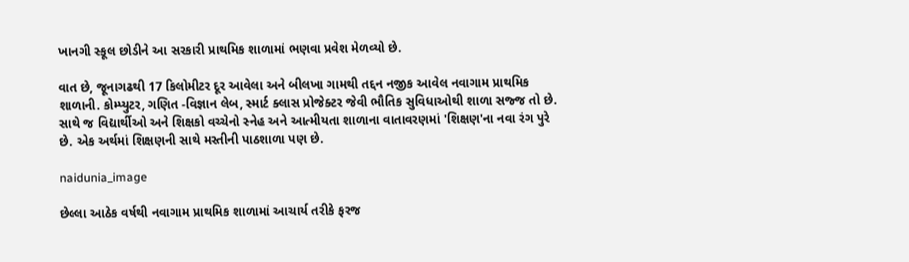ખાનગી સ્કૂલ છોડીને આ સરકારી પ્રાથમિક શાળામાં ભણવા પ્રવેશ મેળવ્યો છે.

વાત છે, જૂનાગઢથી 17 કિલોમીટર દૂર આવેલા અને બીલખા ગામથી તદ્દન નજીક આવેલ નવાગામ પ્રાથમિક શાળાની. કોમ્પ્યુટર, ગણિત -વિજ્ઞાન લેબ, સ્માર્ટ ક્લાસ પ્રોજેક્ટર જેવી ભૌતિક સુવિધાઓથી શાળા સજ્જ તો છે. સાથે જ વિદ્યાર્થીઓ અને શિક્ષકો વચ્ચેનો સ્નેહ અને આત્મીયતા શાળાના વાતાવરણમાં 'શિક્ષણ'ના નવા રંગ પુરે છે. એક અર્થમાં શિક્ષણની સાથે મસ્તીની પાઠશાળા પણ છે.

naidunia_image

છેલ્લા આઠેક વર્ષથી નવાગામ પ્રાથમિક શાળામાં આચાર્ય તરીકે ફરજ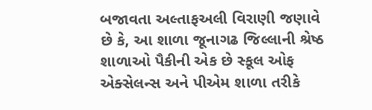બજાવતા અલ્તાફઅલી વિરાણી જણાવે છે કે, આ શાળા જૂનાગઢ જિલ્લાની શ્રેષ્ઠ શાળાઓ પૈકીની એક છે સ્કૂલ ઓફ એક્સેલન્સ અને પીએમ શાળા તરીકે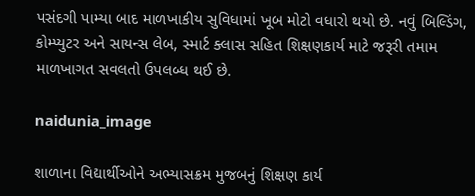પસંદગી પામ્યા બાદ માળખાકીય સુવિધામાં ખૂબ મોટો વધારો થયો છે. નવું બિલ્ડિંગ, કોમ્પ્યુટર અને સાયન્સ લેબ, સ્માર્ટ ક્લાસ સહિત શિક્ષણકાર્ય માટે જરૂરી તમામ માળખાગત સવલતો ઉપલબ્ધ થઈ છે.

naidunia_image

શાળાના વિદ્યાર્થીઓને અભ્યાસક્રમ મુજબનું શિક્ષણ કાર્ય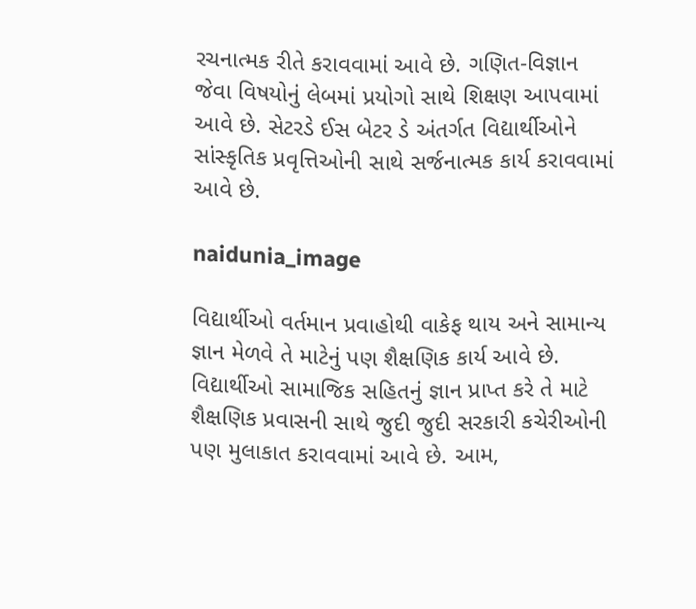રચનાત્મક રીતે કરાવવામાં આવે છે. ગણિત-વિજ્ઞાન જેવા વિષયોનું લેબમાં પ્રયોગો સાથે શિક્ષણ આપવામાં આવે છે. સેટરડે ઈસ બેટર ડે અંતર્ગત વિદ્યાર્થીઓને સાંસ્કૃતિક પ્રવૃત્તિઓની સાથે સર્જનાત્મક કાર્ય કરાવવામાં આવે છે.

naidunia_image

વિદ્યાર્થીઓ વર્તમાન પ્રવાહોથી વાકેફ થાય અને સામાન્ય જ્ઞાન મેળવે તે માટેનું પણ શૈક્ષણિક કાર્ય આવે છે. વિદ્યાર્થીઓ સામાજિક સહિતનું જ્ઞાન પ્રાપ્ત કરે તે માટે શૈક્ષણિક પ્રવાસની સાથે જુદી જુદી સરકારી કચેરીઓની પણ મુલાકાત કરાવવામાં આવે છે. આમ,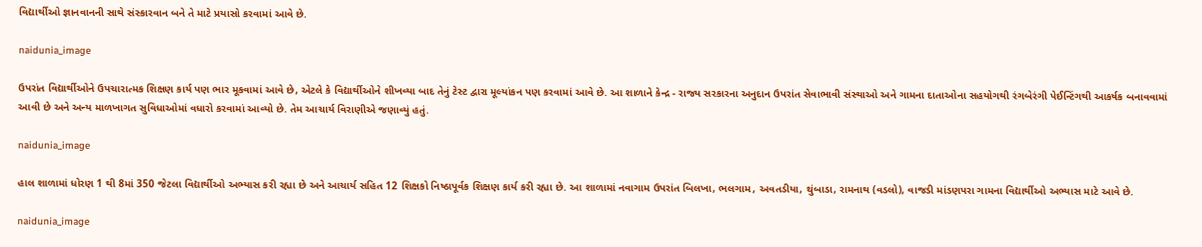વિદ્યાર્થીઓ જ્ઞાનવાનની સાથે સંસ્કારવાન બને તે માટે પ્રયાસો કરવામાં આવે છે.

naidunia_image

ઉપરાંત વિદ્યાર્થીઓને ઉપચારાત્મક શિક્ષણ કાર્ય પણ ભાર મૂકવામાં આવે છે, એટલે કે વિદ્યાર્થીઓને શીખવ્યા બાદ તેનું ટેસ્ટ દ્વારા મૂલ્યાંકન પણ કરવામાં આવે છે. આ શાળાને કેન્દ્ર - રાજ્ય સરકારના અનુદાન ઉપરાંત સેવાભાવી સંસ્થાઓ અને ગામના દાતાઓના સહયોગથી રંગબેરંગી પેઈન્ટિંગથી આકર્ષક બનાવવામાં આવી છે અને અન્ય માળખાગત સુવિધાઓમાં વધારો કરવામાં આવ્યો છે. તેમ આચાર્ય વિરાણીએ જણાવ્યું હતું.

naidunia_image

હાલ શાળામાં ધોરણ 1 થી 8માં 350 જેટલા વિદ્યાર્થીઓ અભ્યાસ કરી રહ્યા છે અને આચાર્ય સહિત 12 શિક્ષકો નિષ્ઠાપૂર્વક શિક્ષણ કાર્ય કરી રહ્યા છે. આ શાળામાં નવાગામ ઉપરાંત બિલખા, ભલગામ, અવતડીયા, થુંબાડા, રામનાથ (વડલો), વાજડી માંડણપરા ગામના વિદ્યાર્થીઓ અભ્યાસ માટે આવે છે.

naidunia_image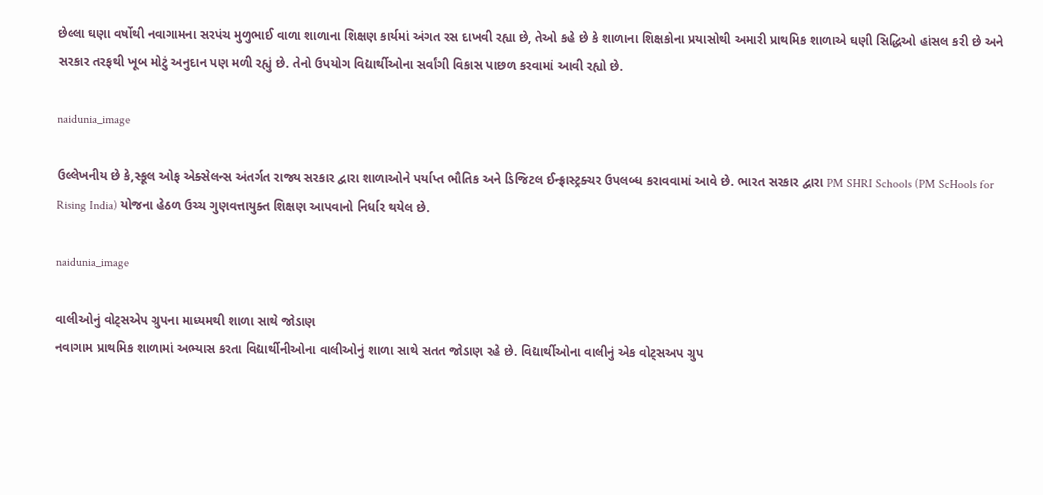છેલ્લા ઘણા વર્ષોથી નવાગામના સરપંચ મુળુભાઈ વાળા શાળાના શિક્ષણ કાર્યમાં અંગત રસ દાખવી રહ્યા છે, તેઓ કહે છે કે શાળાના શિક્ષકોના પ્રયાસોથી અમારી પ્રાથમિક શાળાએ ઘણી સિદ્ધિઓ હાંસલ કરી છે અને સરકાર તરફથી ખૂબ મોટું અનુદાન પણ મળી રહ્યું છે. તેનો ઉપયોગ વિદ્યાર્થીઓના સર્વાંગી વિકાસ પાછળ કરવામાં આવી રહ્યો છે.

naidunia_image

ઉલ્લેખનીય છે કે,સ્કૂલ ઓફ એક્સેલન્સ અંતર્ગત રાજ્ય સરકાર દ્વારા શાળાઓને પર્યાપ્ત ભૌતિક અને ડિજિટલ ઈન્ફ્રાસ્ટ્રક્ચર ઉપલબ્ધ કરાવવામાં આવે છે. ભારત સરકાર દ્વારા PM SHRI Schools (PM ScHools for Rising India) યોજના હેઠળ ઉચ્ચ ગુણવત્તાયુક્ત શિક્ષણ આપવાનો નિર્ધાર થયેલ છે.

naidunia_image

વાલીઓનું વોટ્સએપ ગ્રુપના માધ્યમથી શાળા સાથે જોડાણ
નવાગામ પ્રાથમિક શાળામાં અભ્યાસ કરતા વિદ્યાર્થીનીઓના વાલીઓનું શાળા સાથે સતત જોડાણ રહે છે. વિદ્યાર્થીઓના વાલીનું એક વોટ્સઅપ ગ્રુપ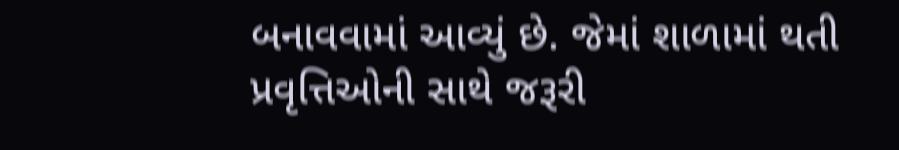બનાવવામાં આવ્યું છે. જેમાં શાળામાં થતી પ્રવૃત્તિઓની સાથે જરૂરી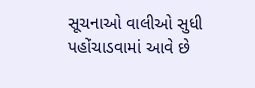સૂચનાઓ વાલીઓ સુધી પહોંચાડવામાં આવે છે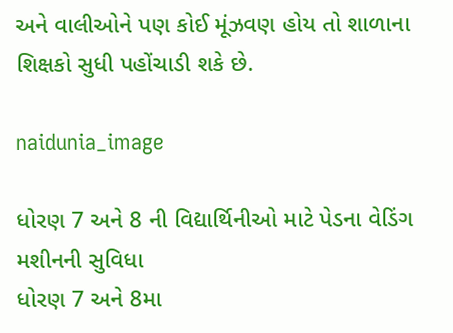અને વાલીઓને પણ કોઈ મૂંઝવણ હોય તો શાળાના શિક્ષકો સુધી પહોંચાડી શકે છે.

naidunia_image

ધોરણ 7 અને 8 ની વિદ્યાર્થિનીઓ માટે પેડના વેડિંગ મશીનની સુવિધા
ધોરણ 7 અને 8મા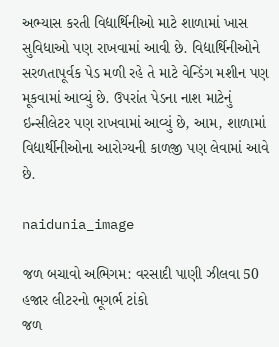અભ્યાસ કરતી વિદ્યાર્થિનીઓ માટે શાળામાં ખાસ સુવિધાઓ પણ રાખવામાં આવી છે. વિદ્યાર્થિનીઓને સરળતાપૂર્વક પેડ મળી રહે તે માટે વેન્ડિંગ મશીન પણ મૂકવામાં આવ્યું છે. ઉપરાંત પેડના નાશ માટેનું ઇન્સીલેટર પણ રાખવામાં આવ્યું છે, આમ, શાળામાં વિદ્યાર્થીનીઓના આરોગ્યની કાળજી પણ લેવામાં આવે છે.

naidunia_image

જળ બચાવો અભિગમ: વરસાદી પાણી ઝીલવા 50 હજાર લીટરનો ભૂગર્ભ ટાંકો
જળ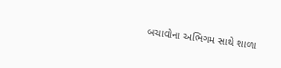બચાવોના અભિગમ સાથે શાળા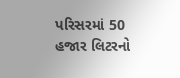પરિસરમાં 50 હજાર લિટરનો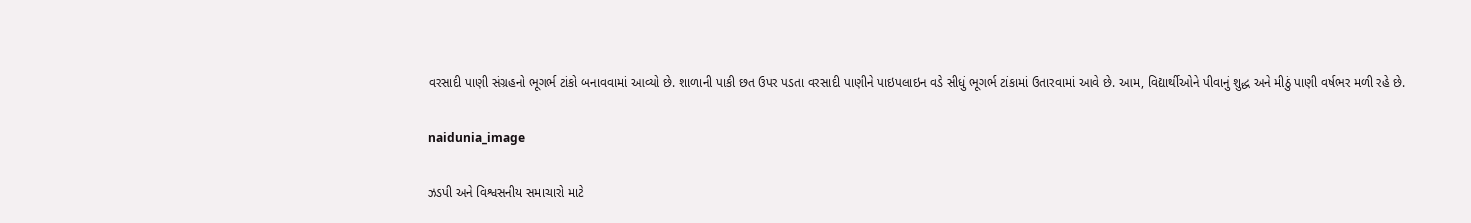વરસાદી પાણી સંગ્રહનો ભૂગર્ભ ટાંકો બનાવવામાં આવ્યો છે. શાળાની પાકી છત ઉપર પડતા વરસાદી પાણીને પાઇપલાઇન વડે સીધું ભૂગર્ભ ટાંકામાં ઉતારવામાં આવે છે. આમ, વિદ્યાર્થીઓને પીવાનું શુદ્ધ અને મીઠું પાણી વર્ષભર મળી રહે છે.

naidunia_image

ઝડપી અને વિશ્વસનીય સમાચારો માટે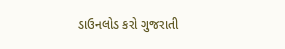ડાઉનલોડ કરો ગુજરાતી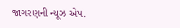જાગરણની ન્યૂઝ એપ.